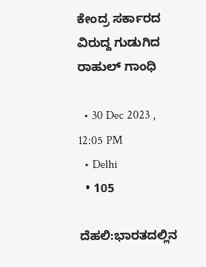ಕೇಂದ್ರ ಸರ್ಕಾರದ ವಿರುದ್ದ ಗುಡುಗಿದ ರಾಹುಲ್ ಗಾಂಧಿ

  • 30 Dec 2023 , 12:05 PM
  • Delhi
  • 105

ದೆಹಲಿ:ಭಾರತದಲ್ಲಿನ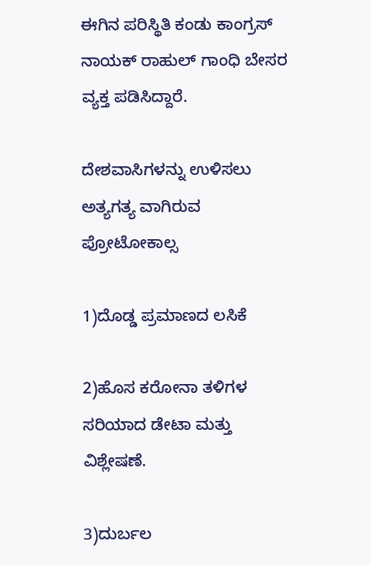ಈಗಿನ ಪರಿಸ್ಥಿತಿ ಕಂಡು ಕಾಂಗ್ರಸ್ ನಾಯಕ್ ರಾಹುಲ್ ಗಾಂಧಿ ಬೇಸರ ವ್ಯಕ್ತ ಪಡಿಸಿದ್ದಾರೆ.

ದೇಶವಾಸಿಗಳನ್ನು ಉಳಿಸಲು ಅತ್ಯಗತ್ಯ ವಾಗಿರುವ ಪ್ರೋಟೋಕಾಲ್ಸ

1)ದೊಡ್ಡ ಪ್ರಮಾಣದ ಲಸಿಕೆ

2)ಹೊಸ ಕರೋನಾ ತಳಿಗಳ ಸರಿಯಾದ ಡೇಟಾ ಮತ್ತು ವಿಶ್ಲೇಷಣೆ.

3)ದುರ್ಬಲ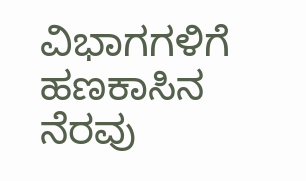ವಿಭಾಗಗಳಿಗೆ ಹಣಕಾಸಿನ ನೆರವು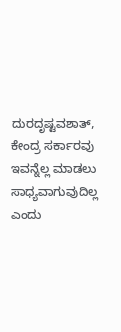ದುರದೃಷ್ಟವಶಾತ್, ಕೇಂದ್ರ ಸರ್ಕಾರವು ಇವನ್ನೆಲ್ಲ ಮಾಡಲು ಸಾಧ್ಯವಾಗುವುದಿಲ್ಲ ಎಂದು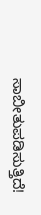ಸಾಬೀತುಪಡಿಸುತ್ತಿದೆ!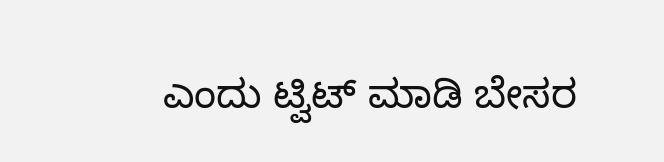ಎಂದು ಟ್ವಿಟ್ ಮಾಡಿ ಬೇಸರ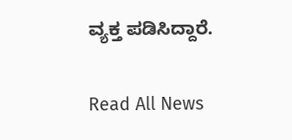ವ್ಯಕ್ತ ಪಡಿಸಿದ್ದಾರೆ.

Read All News